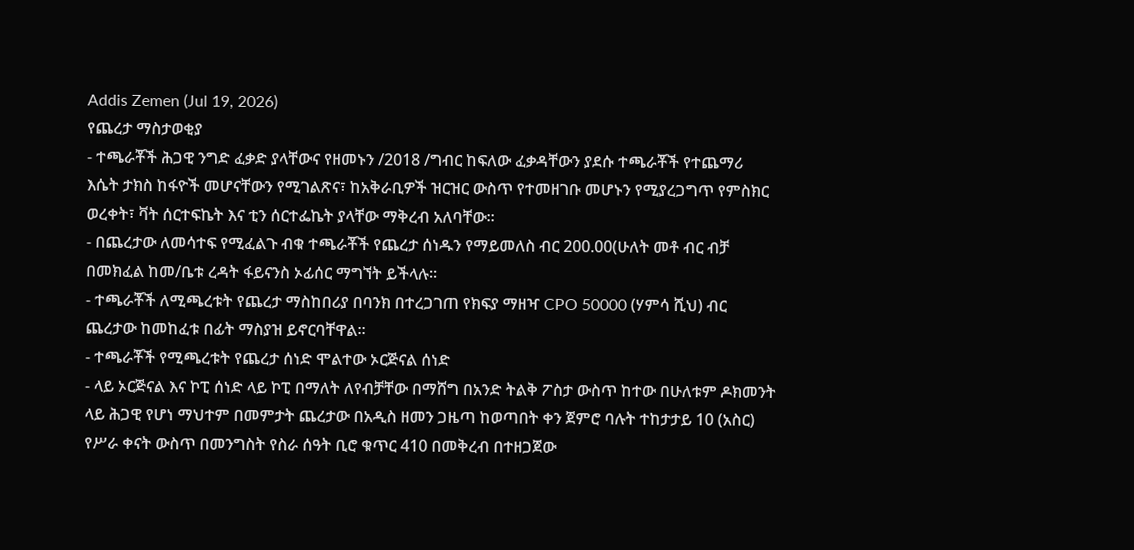Addis Zemen (Jul 19, 2026)
የጨረታ ማስታወቂያ
- ተጫራቾች ሕጋዊ ንግድ ፈቃድ ያላቸውና የዘመኑን /2018 /ግብር ከፍለው ፈቃዳቸውን ያደሱ ተጫራቾች የተጨማሪ እሴት ታክስ ከፋዮች መሆናቸውን የሚገልጽና፣ ከአቅራቢዎች ዝርዝር ውስጥ የተመዘገቡ መሆኑን የሚያረጋግጥ የምስክር ወረቀት፣ ቫት ሰርተፍኬት እና ቲን ሰርተፌኬት ያላቸው ማቅረብ አለባቸው።
- በጨረታው ለመሳተፍ የሚፈልጉ ብቁ ተጫራቾች የጨረታ ሰነዱን የማይመለስ ብር 200.00(ሁለት መቶ ብር ብቻ በመክፈል ከመ/ቤቱ ረዳት ፋይናንስ ኦፊሰር ማግኘት ይችላሉ።
- ተጫራቾች ለሚጫረቱት የጨረታ ማስከበሪያ በባንክ በተረጋገጠ የክፍያ ማዘዣ CPO 50000 (ሃምሳ ሺህ) ብር ጨረታው ከመከፈቱ በፊት ማስያዝ ይኖርባቸዋል።
- ተጫራቾች የሚጫረቱት የጨረታ ሰነድ ሞልተው ኦርጅናል ሰነድ
- ላይ ኦርጅናል እና ኮፒ ሰነድ ላይ ኮፒ በማለት ለየብቻቸው በማሸግ በአንድ ትልቅ ፖስታ ውስጥ ከተው በሁለቱም ዶክመንት ላይ ሕጋዊ የሆነ ማህተም በመምታት ጨረታው በአዲስ ዘመን ጋዜጣ ከወጣበት ቀን ጀምሮ ባሉት ተከታታይ 10 (አስር) የሥራ ቀናት ውስጥ በመንግስት የስራ ሰዓት ቢሮ ቁጥር 410 በመቅረብ በተዘጋጀው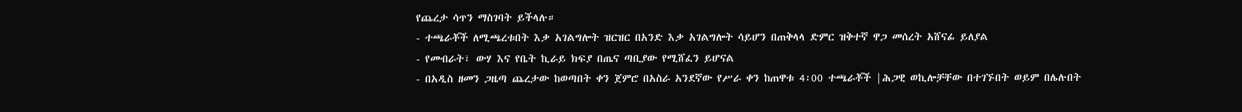የጨረታ ሳጥን ማስገባት ይችላሉ።
- ተጫራቾች ለሚጫረቱበት እቃ አገልግሎት ዝርዝር በአንድ እቃ አገልግሎት ሳይሆን በጠቅላላ ድምር ዝቅተኛ ዋጋ መሰረት አሸናፊ ይለያል
- የመብራት፣ ውሃ እና የቤት ኪራይ ክፍያ በጤና ጣቢያው የሚሸፈን ይሆናል
- በአዲስ ዘመን ጋዜጣ ጨረታው ከወጣበት ቀን ጀምሮ በአስራ አንደኛው የሥራ ቀን ከጠዋቱ 4፡00 ተጫራቾች |ሕጋዊ ወኪሎቻቸው በተገኙበት ወይም በሌሉበት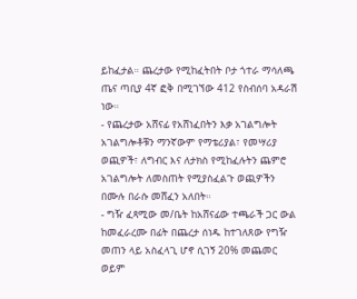ይከፈታል። ጨረታው የሚከፈትበት ቦታ ጎተራ ማሳለጫ ጤና ጣቢያ 4ኛ ፎቅ በሚገኘው 412 የስብሰባ አዳራሽ ነው።
- የጨረታው አሸናፊ የአሸነፈበትን እቃ አገልግሎት አገልግሎቶቹን ማንኛውም የማቴሪያል፣ የመሣሪያ ወጪዎች፣ ለግብር እና ለታክስ የሚከፈሉትን ጨምሮ አገልግሎት ለመስጠት የሚያስፈልጉ ወጪዎችን በሙሉ በራሱ መሸፈን አለበት።
- ግዥ ፈጻሚው መ/ቤት ከአሸናፊው ተጫራች ጋር ውል ከመፈራረሙ በፊት በጨረታ ሰነዱ ከተገለጸው የግዥ መጠን ላይ አስፈላጊ ሆኖ ሲገኝ 20% መጨመር ወይም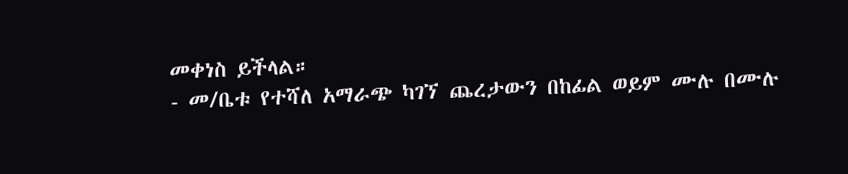መቀነስ ይችላል።
- መ/ቤቱ የተሻለ አማራጭ ካገኘ ጨረታውን በከፊል ወይም ሙሉ በሙሉ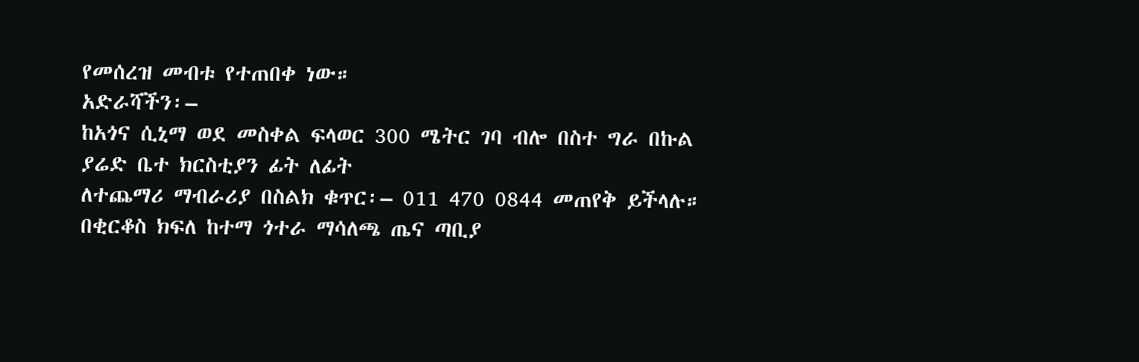የመሰረዝ መብቱ የተጠበቀ ነው።
አድራሻችን፡–
ከአጎና ሲኒማ ወደ መስቀል ፍላወር 300 ሜትር ገባ ብሎ በስተ ግራ በኩል
ያሬድ ቤተ ክርስቲያን ፊት ለፊት
ለተጨማሪ ማብራሪያ በስልክ ቁጥር፡– 011 470 0844 መጠየቅ ይችላሉ።
በቂርቆስ ክፍለ ከተማ ጎተራ ማሳለጫ ጤና ጣቢያ